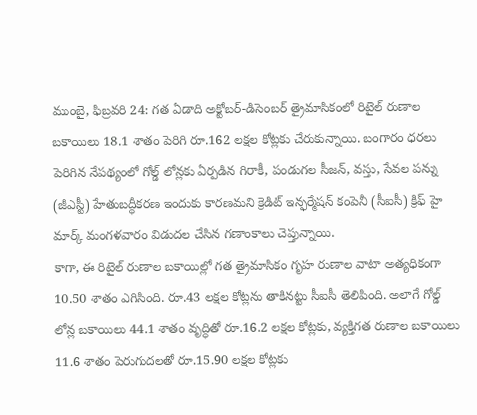ముంబై, ఫిబ్రవరి 24: గత ఏడాది అక్టోబర్-డిసెంబర్ త్రైమాసికంలో రిటైల్ రుణాల బకాయిలు 18.1 శాతం పెరిగి రూ.162 లక్షల కోట్లకు చేరుకున్నాయి. బంగారం ధరలు పెరిగిన నేపథ్యంలో గోల్డ్ లోన్లకు ఏర్పడిన గిరాకీ, పండుగల సీజన్, వస్తు, సేవల పన్ను (జీఎస్టీ) హేతుబద్ధీకరణ ఇందుకు కారణమని క్రెడిట్ ఇన్ఫర్మేషన్ కంపెనీ (సీఐసీ) క్రిఫ్ హై మార్క్ మంగళవారం విడుదల చేసిన గణాంకాలు చెప్తున్నాయి.
కాగా, ఈ రిటైల్ రుణాల బకాయిల్లో గత త్రైమాసికం గృహ రుణాల వాటా అత్యధికంగా 10.50 శాతం ఎగిసింది. రూ.43 లక్షల కోట్లను తాకినట్టు సీఐసీ తెలిపింది. అలాగే గోల్డ్ లోన్ల బకాయిలు 44.1 శాతం వృద్ధితో రూ.16.2 లక్షల కోట్లకు, వ్యక్తిగత రుణాల బకాయిలు 11.6 శాతం పెరుగుదలతో రూ.15.90 లక్షల కోట్లకు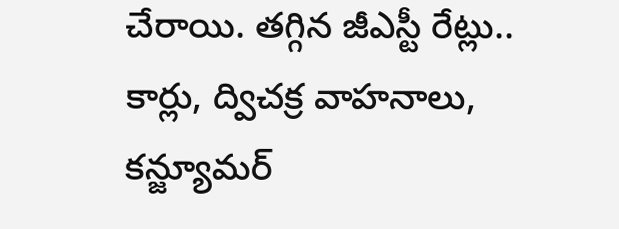చేరాయి. తగ్గిన జీఎస్టీ రేట్లు.. కార్లు, ద్విచక్ర వాహనాలు, కన్జ్యూమర్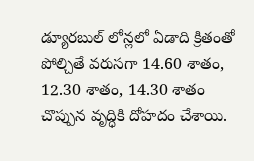డ్యూరబుల్ లోన్లలో ఏడాది క్రితంతో పోల్చితే వరుసగా 14.60 శాతం, 12.30 శాతం, 14.30 శాతం చొప్పున వృద్ధికి దోహదం చేశాయి.